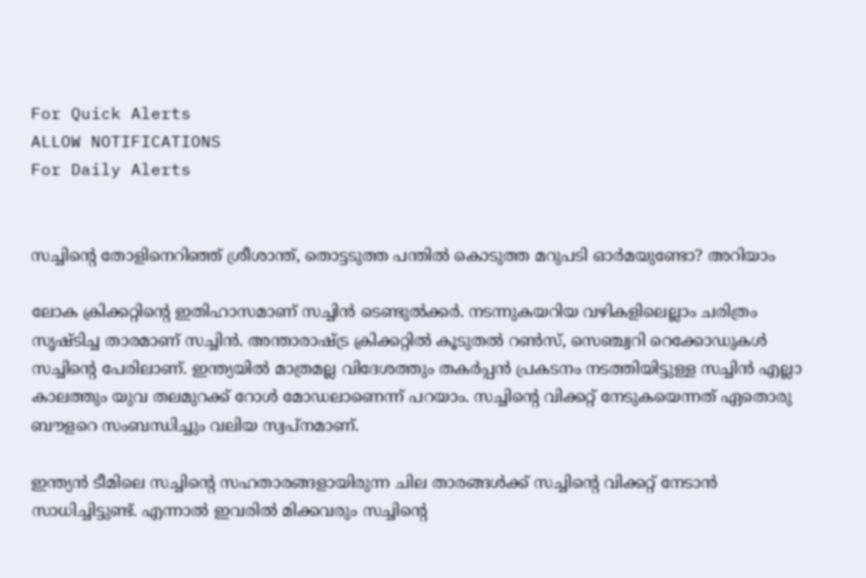For Quick Alerts
ALLOW NOTIFICATIONS
For Daily Alerts


സച്ചിന്റെ തോളിനെറിഞ്ഞ് ശ്രീശാന്ത്, തൊട്ടടുത്ത പന്തില്‍ കൊടുത്ത മറുപടി ഓര്‍മയുണ്ടോ? അറിയാം

ലോക ക്രിക്കറ്റിന്റെ ഇതിഹാസമാണ് സച്ചിന്‍ ടെണ്ടുല്‍ക്കര്‍. നടന്നുകയറിയ വഴികളിലെല്ലാം ചരിത്രം സൃഷ്ടിച്ച താരമാണ് സച്ചിന്‍. അന്താരാഷ്ട്ര ക്രിക്കറ്റില്‍ കൂടുതല്‍ റണ്‍സ്, സെഞ്ച്വറി റെക്കോഡുകള്‍ സച്ചിന്റെ പേരിലാണ്. ഇന്ത്യയില്‍ മാത്രമല്ല വിദേശത്തും തകര്‍പ്പന്‍ പ്രകടനം നടത്തിയിട്ടുള്ള സച്ചിന്‍ എല്ലാ കാലത്തും യുവ തലമുറക്ക് റോള്‍ മോഡലാണെന്ന് പറയാം. സച്ചിന്റെ വിക്കറ്റ് നേടുകയെന്നത് ഏതൊരു ബൗളറെ സംബന്ധിച്ചും വലിയ സ്വപ്‌നമാണ്.

ഇന്ത്യന്‍ ടീമിലെ സച്ചിന്റെ സഹതാരങ്ങളായിരുന്ന ചില താരങ്ങള്‍ക്ക് സച്ചിന്റെ വിക്കറ്റ് നേടാന്‍ സാധിച്ചിട്ടുണ്ട്. എന്നാല്‍ ഇവരില്‍ മിക്കവരും സച്ചിന്റെ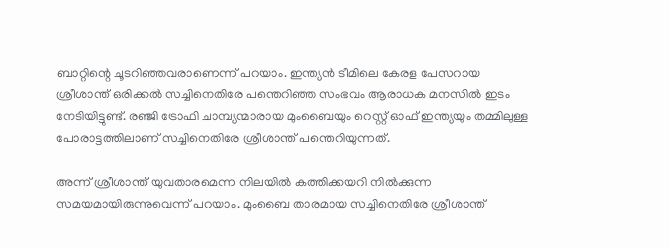ബാറ്റിന്റെ ചൂടറിഞ്ഞവരാണെന്ന് പറയാം. ഇന്ത്യന്‍ ടീമിലെ കേരള പേസറായ ശ്രീശാന്ത് ഒരിക്കല്‍ സച്ചിനെതിരേ പന്തെറിഞ്ഞ സംഭവം ആരാധക മനസില്‍ ഇടം നേടിയിട്ടുണ്ട്. രഞ്ജി ട്രോഫി ചാമ്പ്യന്മാരായ മുംബൈയും റെസ്റ്റ് ഓഫ് ഇന്ത്യയും തമ്മിലുള്ള പോരാട്ടത്തിലാണ് സച്ചിനെതിരേ ശ്രീശാന്ത് പന്തെറിയുന്നത്.

അന്ന് ശ്രീശാന്ത് യുവതാരമെന്ന നിലയില്‍ കത്തിക്കയറി നില്‍ക്കുന്ന സമയമായിരുന്നുവെന്ന് പറയാം. മുംബൈ താരമായ സച്ചിനെതിരേ ശ്രീശാന്ത്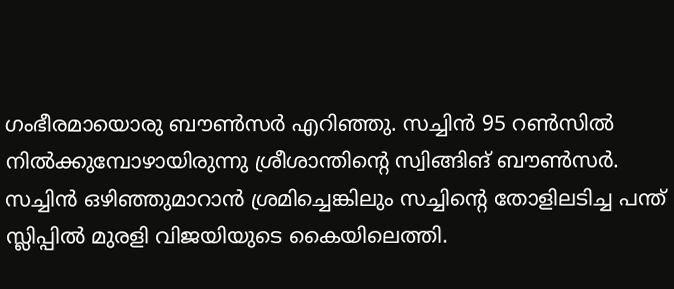ഗംഭീരമായൊരു ബൗണ്‍സര്‍ എറിഞ്ഞു. സച്ചിന്‍ 95 റണ്‍സില്‍ നില്‍ക്കുമ്പോഴായിരുന്നു ശ്രീശാന്തിന്റെ സ്വിങ്ങിങ് ബൗണ്‍സര്‍. സച്ചിന്‍ ഒഴിഞ്ഞുമാറാന്‍ ശ്രമിച്ചെങ്കിലും സച്ചിന്റെ തോളിലടിച്ച പന്ത് സ്ലിപ്പില്‍ മുരളി വിജയിയുടെ കൈയിലെത്തി.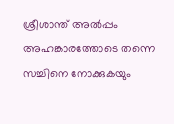ശ്രീശാന്ത് അല്‍പ്പം അഹങ്കാരത്തോടെ തന്നെ സച്ചിനെ നോക്കുകയും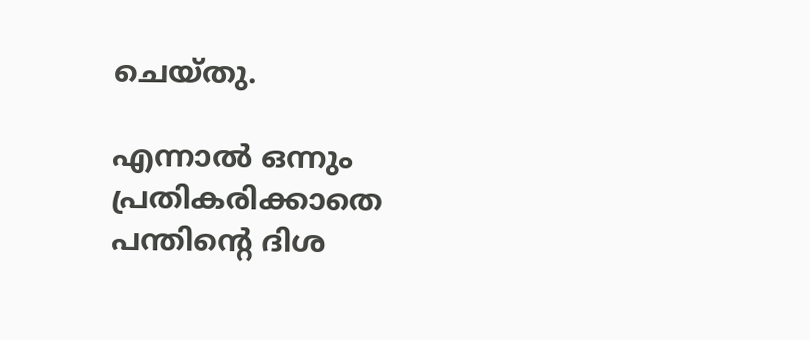ചെയ്തു.

എന്നാല്‍ ഒന്നും പ്രതികരിക്കാതെ പന്തിന്റെ ദിശ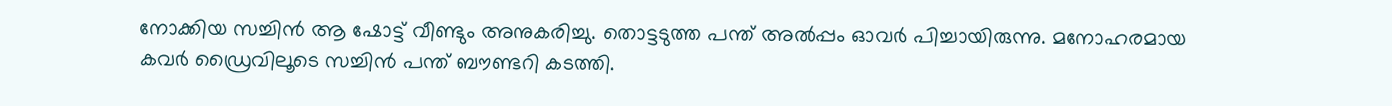നോക്കിയ സച്ചിന്‍ ആ ഷോട്ട് വീണ്ടും അനുകരിച്ചു. തൊട്ടടുത്ത പന്ത് അല്‍പ്പം ഓവര്‍ പിച്ചായിരുന്നു. മനോഹരമായ കവര്‍ ഡ്രൈവിലൂടെ സച്ചിന്‍ പന്ത് ബൗണ്ടറി കടത്തി.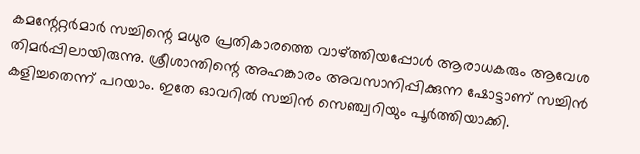കമന്റേറ്റര്‍മാര്‍ സച്ചിന്റെ മധുര പ്രതികാരത്തെ വാഴ്ത്തിയപ്പോള്‍ ആരാധകരും ആവേശ തിമര്‍പ്പിലായിരുന്നു. ശ്രീശാന്തിന്റെ അഹങ്കാരം അവസാനിപ്പിക്കുന്ന ഷോട്ടാണ് സച്ചിന്‍ കളിച്ചതെന്ന് പറയാം. ഇതേ ഓവറില്‍ സച്ചിന്‍ സെഞ്ച്വറിയും പൂര്‍ത്തിയാക്കി.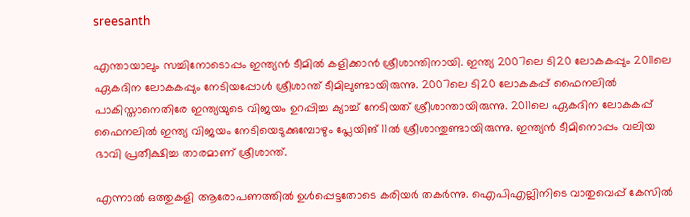sreesanth

എന്തായാലും സച്ചിനോടൊപ്പം ഇന്ത്യന്‍ ടീമില്‍ കളിക്കാന്‍ ശ്രീശാന്തിനായി. ഇന്ത്യ 2007ലെ ടി20 ലോകകപ്പും 2011ലെ ഏകദിന ലോകകപ്പും നേടിയപ്പോള്‍ ശ്രീശാന്ത് ടീമിലുണ്ടായിരുന്നു. 2007ലെ ടി20 ലോകകപ്പ് ഫൈനലില്‍ പാകിസ്താനെതിരേ ഇന്ത്യയുടെ വിജയം ഉറപ്പിച്ച ക്യാച്ച് നേടിയത് ശ്രീശാന്തായിരുന്നു. 2011ലെ ഏകദിന ലോകകപ്പ് ഫൈനലില്‍ ഇന്ത്യ വിജയം നേടിയെടുക്കുമ്പോഴും പ്ലേയിങ് 11ല്‍ ശ്രീശാന്തുണ്ടായിരുന്നു. ഇന്ത്യന്‍ ടീമിനൊപ്പം വലിയ ഭാവി പ്രതീക്ഷിച്ച താരമാണ് ശ്രീശാന്ത്.

എന്നാല്‍ ഒത്തുകളി ആരോപണത്തില്‍ ഉള്‍പ്പെട്ടതോടെ കരിയര്‍ തകര്‍ന്നു. ഐപിഎല്ലിനിടെ വാതുവെപ്പ് കേസില്‍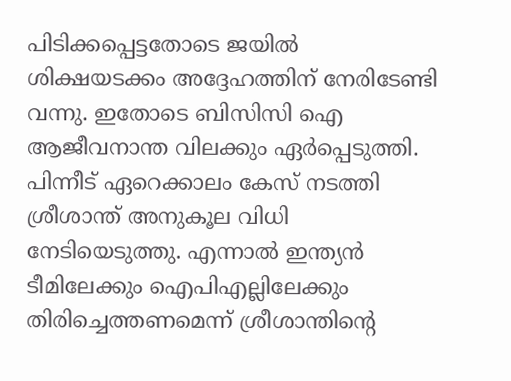പിടിക്കപ്പെട്ടതോടെ ജയില്‍ ശിക്ഷയടക്കം അദ്ദേഹത്തിന് നേരിടേണ്ടി വന്നു. ഇതോടെ ബിസിസി ഐ ആജീവനാന്ത വിലക്കും ഏര്‍പ്പെടുത്തി. പിന്നീട് ഏറെക്കാലം കേസ് നടത്തി ശ്രീശാന്ത് അനുകൂല വിധി നേടിയെടുത്തു. എന്നാല്‍ ഇന്ത്യന്‍ ടീമിലേക്കും ഐപിഎല്ലിലേക്കും തിരിച്ചെത്തണമെന്ന് ശ്രീശാന്തിന്റെ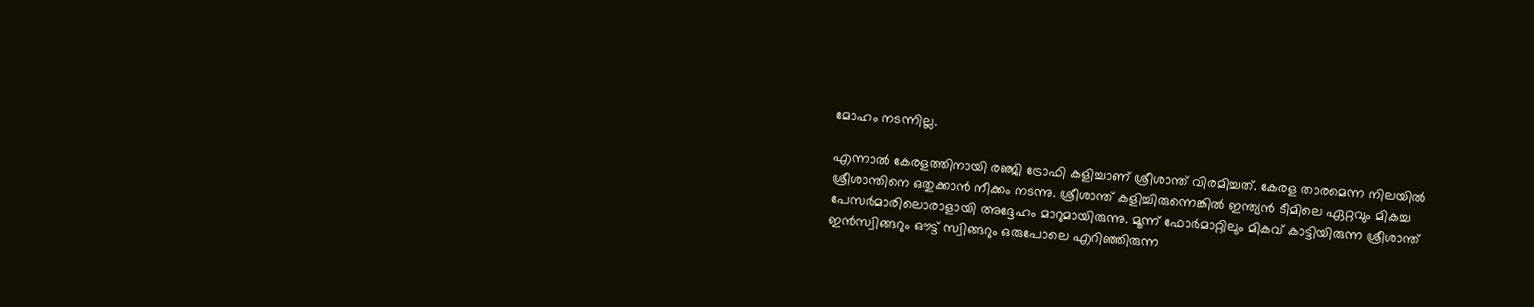മോഹം നടന്നില്ല.

എന്നാല്‍ കേരളത്തിനായി രഞ്ജി ട്രോഫി കളിച്ചാണ് ശ്രീശാന്ത് വിരമിച്ചത്. കേരള താരമെന്ന നിലയില്‍ ശ്രീശാന്തിനെ ഒതുക്കാന്‍ നീക്കം നടന്നു. ശ്രീശാന്ത് കളിച്ചിരുന്നെങ്കില്‍ ഇന്ത്യന്‍ ടീമിലെ ഏറ്റവും മികച്ച പേസര്‍മാരിലൊരാളായി അദ്ദേഹം മാറുമായിരുന്നു. മൂന്ന് ഫോര്‍മാറ്റിലും മികവ് കാട്ടിയിരുന്ന ശ്രീശാന്ത് ഇന്‍സ്വിങ്ങറും ഔട്ട് സ്വിങ്ങറും ഒരുപോലെ എറിഞ്ഞിരുന്ന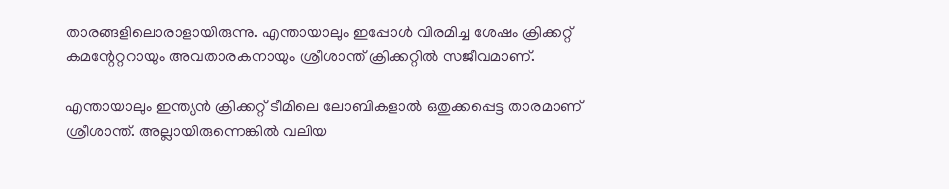താരങ്ങളിലൊരാളായിരുന്നു. എന്തായാലും ഇപ്പോള്‍ വിരമിച്ച ശേഷം ക്രിക്കറ്റ് കമന്റേറ്ററായും അവതാരകനായും ശ്രീശാന്ത് ക്രിക്കറ്റില്‍ സജീവമാണ്.

എന്തായാലും ഇന്ത്യന്‍ ക്രിക്കറ്റ് ടീമിലെ ലോബികളാല്‍ ഒതുക്കപ്പെട്ട താരമാണ് ശ്രീശാന്ത്. അല്ലായിരുന്നെങ്കില്‍ വലിയ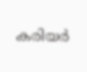കരിയര്‍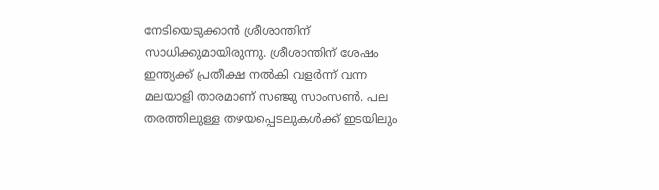നേടിയെടുക്കാന്‍ ശ്രീശാന്തിന് സാധിക്കുമായിരുന്നു. ശ്രീശാന്തിന് ശേഷം ഇന്ത്യക്ക് പ്രതീക്ഷ നല്‍കി വളര്‍ന്ന് വന്ന മലയാളി താരമാണ് സഞ്ജു സാംസണ്‍. പല തരത്തിലുള്ള തഴയപ്പെടലുകള്‍ക്ക് ഇടയിലും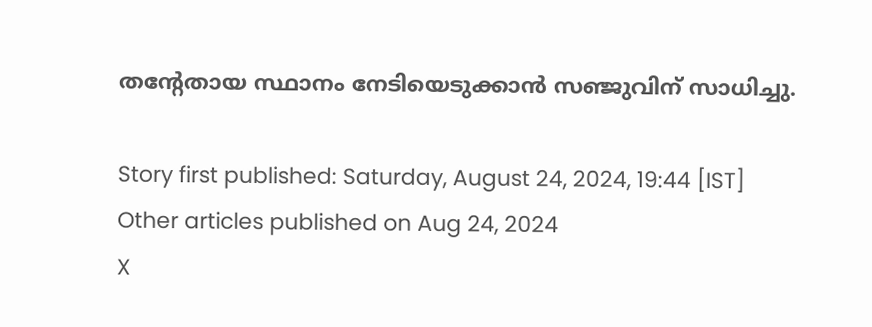തന്റേതായ സ്ഥാനം നേടിയെടുക്കാന്‍ സഞ്ജുവിന് സാധിച്ചു.

Story first published: Saturday, August 24, 2024, 19:44 [IST]
Other articles published on Aug 24, 2024
X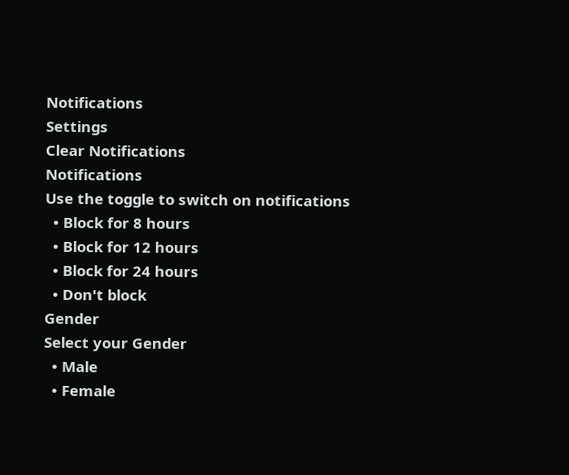Notifications
Settings
Clear Notifications
Notifications
Use the toggle to switch on notifications
  • Block for 8 hours
  • Block for 12 hours
  • Block for 24 hours
  • Don't block
Gender
Select your Gender
  • Male
  • Female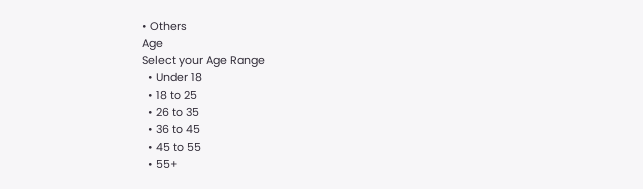• Others
Age
Select your Age Range
  • Under 18
  • 18 to 25
  • 26 to 35
  • 36 to 45
  • 45 to 55
  • 55+